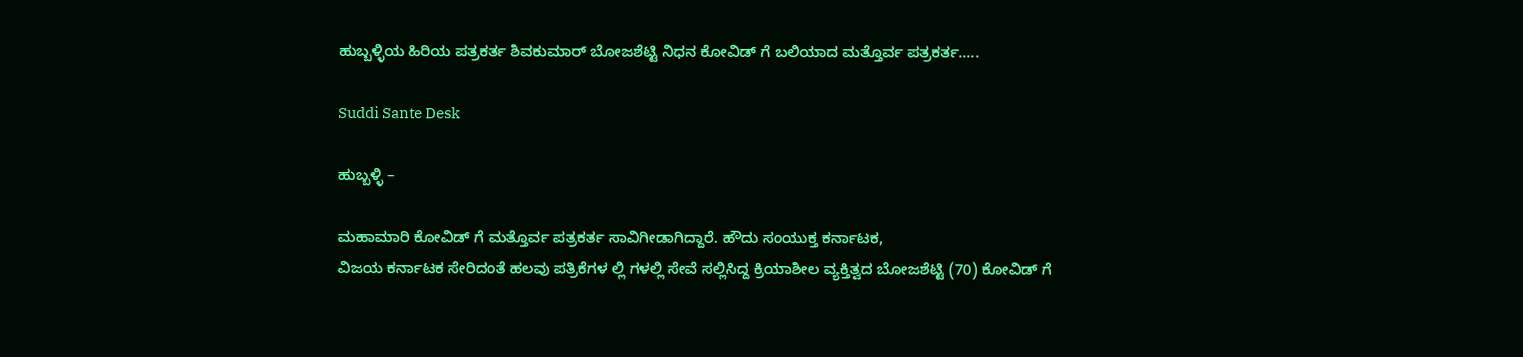ಹುಬ್ಬಳ್ಳಿಯ ಹಿರಿಯ ಪತ್ರಕರ್ತ ಶಿವಕುಮಾರ್ ಬೋಜಶೆಟ್ಟಿ ನಿಧನ ಕೋವಿಡ್ ಗೆ ಬಲಿಯಾದ ಮತ್ತೊರ್ವ ಪತ್ರಕರ್ತ…..

Suddi Sante Desk

ಹುಬ್ಬಳ್ಳಿ –

ಮಹಾಮಾರಿ ಕೋವಿಡ್ ಗೆ ಮತ್ತೊರ್ವ ಪತ್ರಕರ್ತ ಸಾವಿಗೀಡಾಗಿದ್ದಾರೆ‌. ಹೌದು ಸಂಯುಕ್ತ ಕರ್ನಾಟಕ,
ವಿಜಯ ಕರ್ನಾಟಕ ಸೇರಿದಂತೆ ಹಲವು ಪತ್ರಿಕೆಗಳ ಲ್ಲಿ ಗಳಲ್ಲಿ ಸೇವೆ ಸಲ್ಲಿಸಿದ್ದ ಕ್ರಿಯಾಶೀಲ ವ್ಯಕ್ತಿತ್ವದ ಬೋಜಶೆಟ್ಟಿ (70) ಕೋವಿಡ್ ಗೆ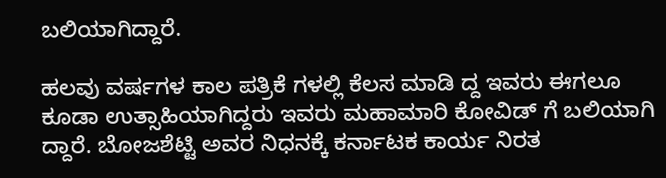ಬಲಿಯಾಗಿದ್ದಾರೆ.

ಹಲವು ವರ್ಷಗಳ ಕಾಲ ಪತ್ರಿಕೆ ಗಳಲ್ಲಿ ಕೆಲಸ ಮಾಡಿ ದ್ದ ಇವರು ಈಗಲೂ ಕೂಡಾ ಉತ್ಸಾಹಿಯಾಗಿದ್ದರು ಇವರು ಮಹಾಮಾರಿ ಕೋವಿಡ್ ಗೆ ಬಲಿಯಾಗಿ ದ್ದಾರೆ. ಬೋಜಶೆಟ್ಟಿ ಅವರ ನಿಧನಕ್ಕೆ ಕರ್ನಾಟಕ ಕಾರ್ಯ ನಿರತ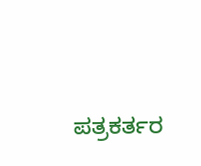ಪತ್ರಕರ್ತರ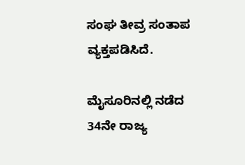ಸಂಘ ತೀವ್ರ ಸಂತಾಪ ವ್ಯಕ್ತಪಡಿಸಿದೆ.

ಮೈಸೂರಿನಲ್ಲಿ ನಡೆದ 34ನೇ ರಾಜ್ಯ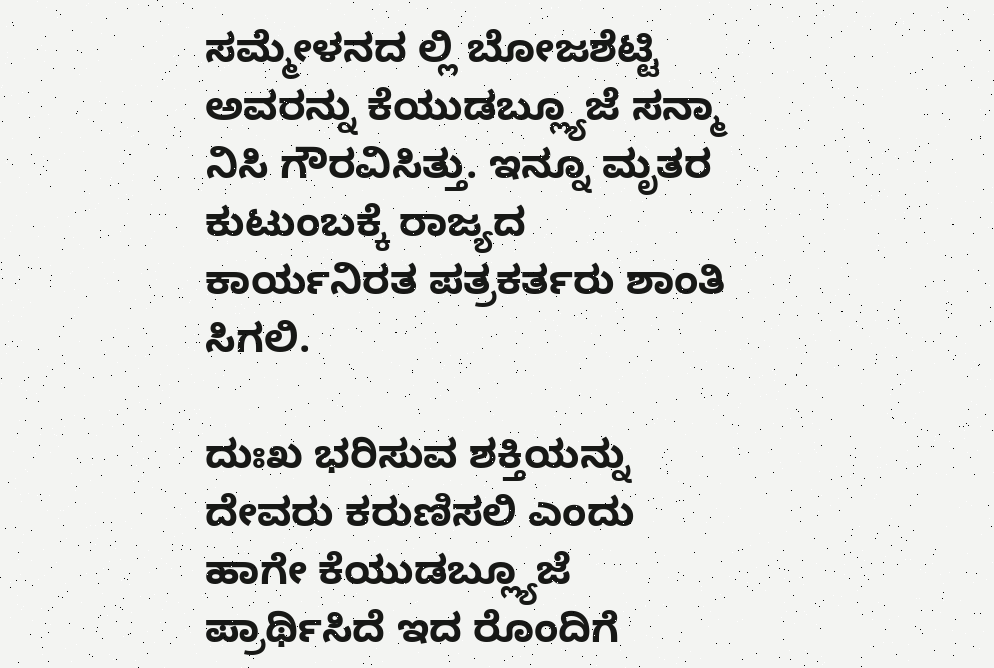ಸಮ್ಮೇಳನದ ಲ್ಲಿ ಬೋಜಶೆಟ್ಟಿ ಅವರನ್ನು ಕೆಯುಡಬ್ಲ್ಯೂಜೆ ಸನ್ಮಾ ನಿಸಿ ಗೌರವಿಸಿತ್ತು. ಇನ್ನೂ ಮೃತರ ಕುಟುಂಬಕ್ಕೆ ರಾಜ್ಯದ ಕಾರ್ಯನಿರತ ಪತ್ರಕರ್ತರು ಶಾಂತಿ ಸಿಗಲಿ.

ದುಃಖ ಭರಿಸುವ ಶಕ್ತಿಯನ್ನು ದೇವರು ಕರುಣಿಸಲಿ ಎಂದು ಹಾಗೇ ಕೆಯುಡಬ್ಲ್ಯೂಜೆ ಪ್ರಾರ್ಥಿಸಿದೆ ಇದ ರೊಂದಿಗೆ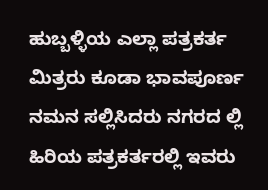ಹುಬ್ಬಳ್ಳಿಯ ಎಲ್ಲಾ ಪತ್ರಕರ್ತ ಮಿತ್ರರು ಕೂಡಾ ಭಾವಪೂರ್ಣ ನಮನ ಸಲ್ಲಿಸಿದರು ನಗರದ ಲ್ಲಿ ಹಿರಿಯ ಪತ್ರಕರ್ತರಲ್ಲಿ ಇವರು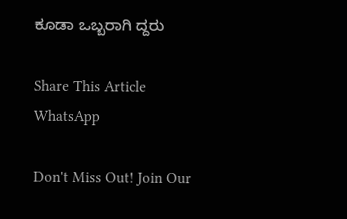ಕೂಡಾ ಒಬ್ಬರಾಗಿ ದ್ದರು

Share This Article
WhatsApp

Don't Miss Out! Join Our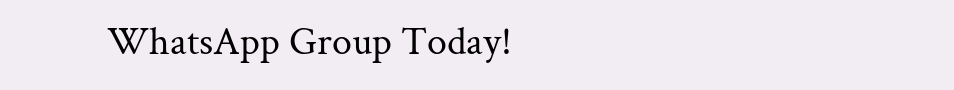WhatsApp Group Today!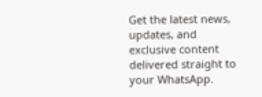Get the latest news, updates, and exclusive content delivered straight to your WhatsApp.